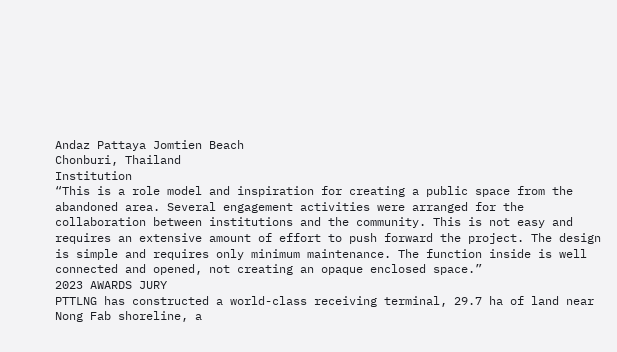Andaz Pattaya Jomtien Beach
Chonburi, Thailand
Institution
“This is a role model and inspiration for creating a public space from the abandoned area. Several engagement activities were arranged for the collaboration between institutions and the community. This is not easy and requires an extensive amount of effort to push forward the project. The design is simple and requires only minimum maintenance. The function inside is well connected and opened, not creating an opaque enclosed space.”
2023 AWARDS JURY
PTTLNG has constructed a world-class receiving terminal, 29.7 ha of land near Nong Fab shoreline, a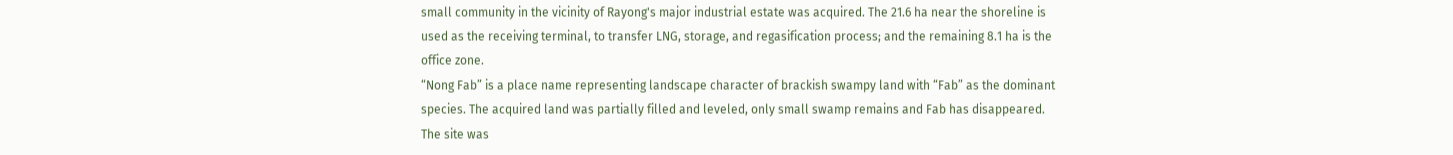small community in the vicinity of Rayong's major industrial estate was acquired. The 21.6 ha near the shoreline is used as the receiving terminal, to transfer LNG, storage, and regasification process; and the remaining 8.1 ha is the office zone.
“Nong Fab” is a place name representing landscape character of brackish swampy land with “Fab” as the dominant species. The acquired land was partially filled and leveled, only small swamp remains and Fab has disappeared. The site was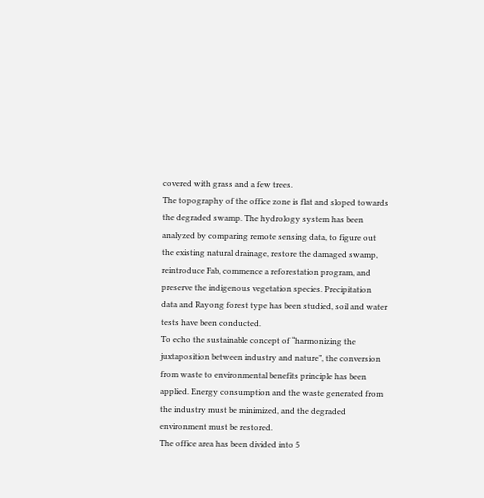covered with grass and a few trees.
The topography of the office zone is flat and sloped towards the degraded swamp. The hydrology system has been analyzed by comparing remote sensing data, to figure out the existing natural drainage, restore the damaged swamp, reintroduce Fab, commence a reforestation program, and preserve the indigenous vegetation species. Precipitation data and Rayong forest type has been studied, soil and water tests have been conducted.
To echo the sustainable concept of “harmonizing the juxtaposition between industry and nature”, the conversion from waste to environmental benefits principle has been applied. Energy consumption and the waste generated from the industry must be minimized, and the degraded environment must be restored.
The office area has been divided into 5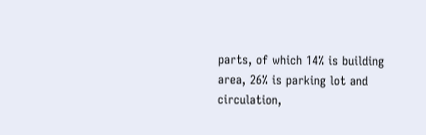parts, of which 14% is building area, 26% is parking lot and circulation,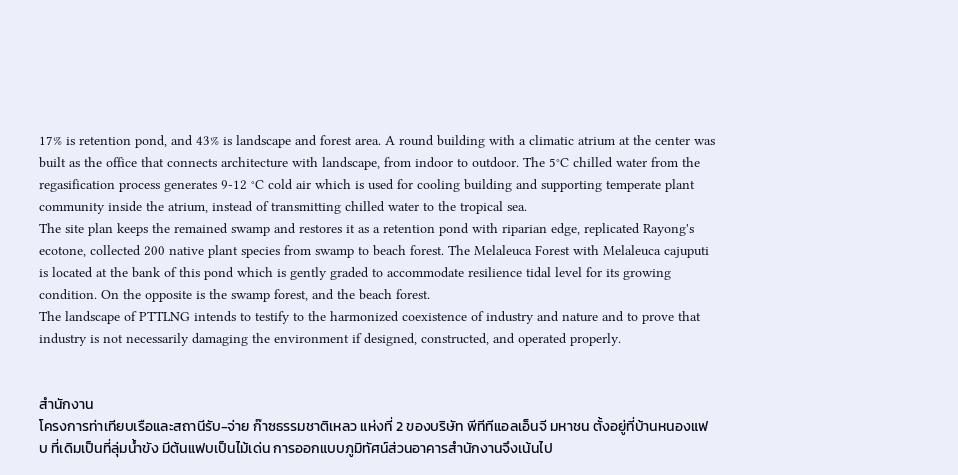17% is retention pond, and 43% is landscape and forest area. A round building with a climatic atrium at the center was built as the office that connects architecture with landscape, from indoor to outdoor. The 5°C chilled water from the regasification process generates 9-12 °C cold air which is used for cooling building and supporting temperate plant community inside the atrium, instead of transmitting chilled water to the tropical sea.
The site plan keeps the remained swamp and restores it as a retention pond with riparian edge, replicated Rayong's ecotone, collected 200 native plant species from swamp to beach forest. The Melaleuca Forest with Melaleuca cajuputi is located at the bank of this pond which is gently graded to accommodate resilience tidal level for its growing condition. On the opposite is the swamp forest, and the beach forest.
The landscape of PTTLNG intends to testify to the harmonized coexistence of industry and nature and to prove that industry is not necessarily damaging the environment if designed, constructed, and operated properly.


สำนักงาน
โครงการท่าเทียบเรือและสถานีรับ-จ่าย ก๊าซธรรมชาติเหลว แห่งที่ 2 ของบริษัท พีทีทีแอลเอ็นจี มหาชน ตั้งอยู่ที่บ้านหนองแฟบ ที่เดิมเป็นที่ลุ่มน้ำขัง มีต้นแฟบเป็นไม้เด่น การออกแบบภูมิทัศน์ส่วนอาคารสำนักงานจึงเน้นไป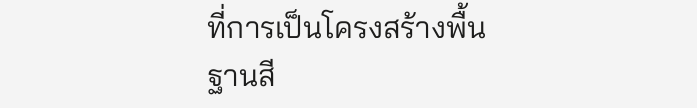ที่การเป็นโครงสร้างพื้นฐานสี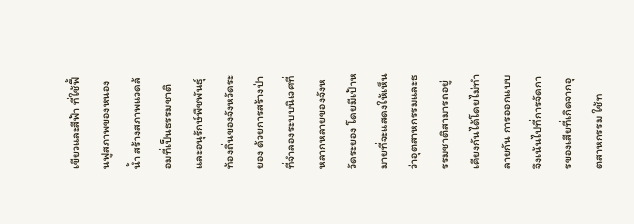เขียวและสีฟ้า ที่ใช้ฟื้นฟูสภาพของหนองน้ำ สร้างสภาพแวดล้อมที่เป็นธรรมชาติ และอนุรักษ์พืชพันธุ์ท้องถิ่นของจังหวัดระยอง ด้วยการสร้างป่าที่จำลองระบบนิเวศที่หลากหลายของจังหวัดระยอง โดยมีเป้าหมายที่จะแสดงให้เห็นว่าอุตสาหกรรมและธรรมชาติสามารถอยู่เคียงกันได้โดยไม่ทำลายกัน การออกแบบจึงเน้นไปที่การจัดการของเสียที่เกิดจากอุตสาหกรรม ใช้ท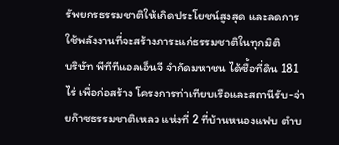รัพยกรธรรมชาติให้เกิดประโยชน์สูงสุด และลดการใช้พลังงานที่จะสร้างภาระแก่ธรรมชาติในทุกมิติ
บริษัท พีทีทีแอลเอ็นจี จำกัดมหาชน ได้ซื้อที่ดิน 181 ไร่ เพื่อก่อสร้าง โครงการท่าเทียบเรือและสถานีรับ-จ่ายก๊าซธรรมชาติเหลว แห่งที่ 2 ที่บ้านหนองแฟบ ตำบ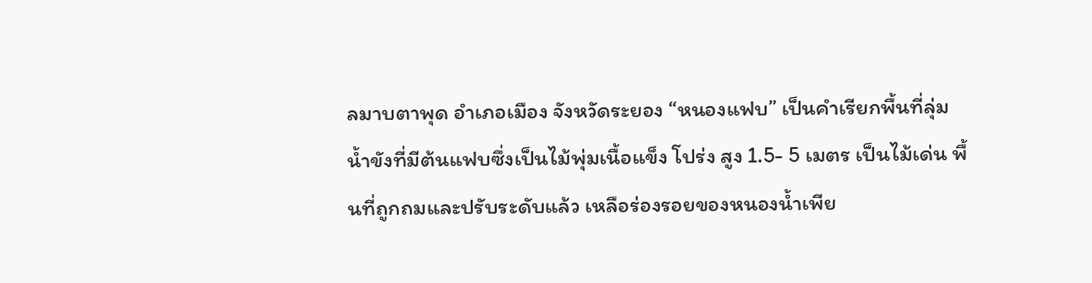ลมาบตาพุด อำเภอเมือง จังหวัดระยอง “หนองแฟบ” เป็นคำเรียกพื้นที่ลุ่มน้ำขังที่มีต้นแฟบซึ่งเป็นไม้พุ่มเนื้อแข็ง โปร่ง สูง 1.5- 5 เมตร เป็นไม้เด่น พื้นที่ถูกถมและปรับระดับแล้ว เหลือร่องรอยของหนองน้ำเพีย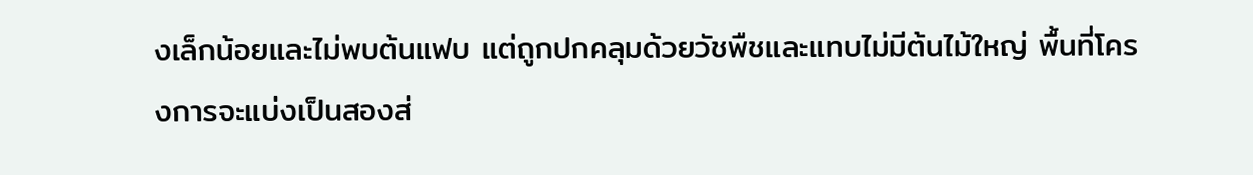งเล็กน้อยและไม่พบต้นแฟบ แต่ถูกปกคลุมด้วยวัชพืชและแทบไม่มีต้นไม้ใหญ่ พื้นที่โครงการจะแบ่งเป็นสองส่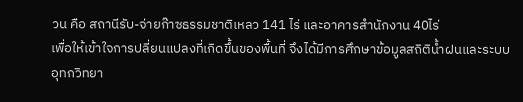วน คือ สถานีรับ-จ่ายก๊าซธรรมชาติเหลว 141 ไร่ และอาคารสำนักงาน 40ไร่
เพื่อให้เข้าใจการปลี่ยนแปลงที่เกิดขึ้นของพื้นที่ จึงได้มีการศึกษาข้อมูลสถิติน้ำฝนและระบบอุทกวิทยา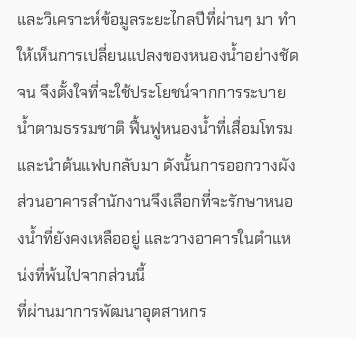และวิเคราะห์ข้อมูลระยะไกลปีที่ผ่านๆ มา ทำให้เห็นการเปลี่ยนแปลงของหนองน้ำอย่างชัดจน จึงตั้งใจที่จะใช้ประโยชน์จากการระบายน้ำตามธรรมชาติ ฟื้นฟูหนองน้ำที่เสื่อมโทรมและนำต้นแฟบกลับมา ดังนั้นการออกวางผังส่วนอาคารสำนักงานจึงเลือกที่จะรักษาหนองน้ำที่ยังคงเหลืออยู่ และวางอาคารในตำแหน่งที่พ้นไปจากส่วนนี้
ที่ผ่านมาการพัฒนาอุตสาหกร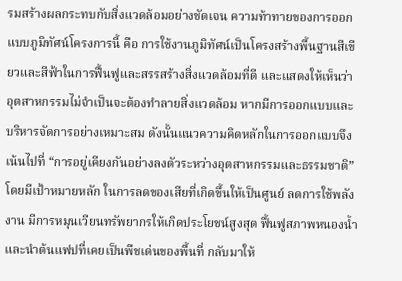รมสร้างผลกระทบกับสิ่งแวดล้อมอย่างชัดเจน ความท้าทายของการออกแบบภูมิทัศน์โครงการนี้ คือ การใช้งานภูมิทัศน์เป็นโครงสร้างพื้นฐานสีเขียวและสีฟ้าในการฟื้นฟูและสรรสร้างสิ่งแวดล้อมที่ดี และแสดงให้เห็นว่าอุตสาหกรรมไม่จำเป็นจะต้องทำลายสิ่งแวดล้อม หากมีการออกแบบและบริหารจัดการอย่างเหมาะสม ดังนั้นแนวความคิดหลักในการออกแบบจึงเน้นไปที่ “การอยู่เคียงกันอย่างลงตัวระหว่างอุตสาหกรรมและธรรมชาติ” โดยมีเป้าหมายหลัก ในการลดของเสียที่เกิดขึ้นให้เป็นศูนย์ ลดการใช้พลังงาน มีการหมุนเวียนทรัพยากรให้เกิดประโยชน์สูงสุด ฟื้นฟูสภาพหนองน้ำและนำต้นแฟปที่เคยเป็นพืชเด่นของพื้นที่ กลับมาให้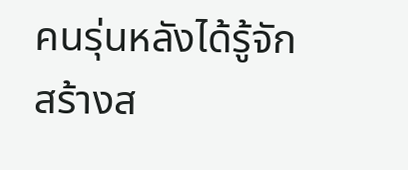คนรุ่นหลังได้รู้จัก สร้างส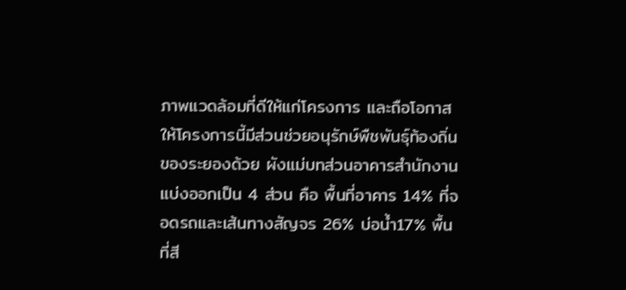ภาพแวดล้อมที่ดีให้แก่โครงการ และถือโอกาสให้โครงการนี้มีส่วนช่วยอนุรักษ์พืชพันธุ์ท้องถิ่นของระยองด้วย ผังแม่บทส่วนอาคารสำนักงาน แบ่งออกเป็น 4 ส่วน คือ พื้นที่อาคาร 14% ที่จอดรถและเส้นทางสัญจร 26% บ่อน้ำ17% พื้นที่สี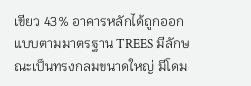เขียว 43% อาคารหลักได้ถูกออกแบบตามมาตรฐาน TREES มีลักษณะเป็นทรงกลมขนาดใหญ่ มีโดม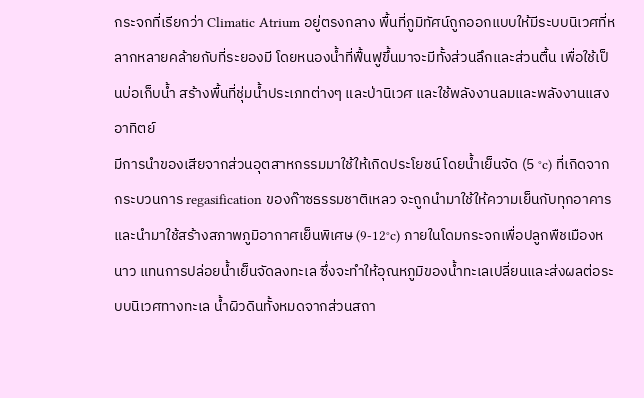กระจกที่เรียกว่า Climatic Atrium อยู่ตรงกลาง พื้นที่ภูมิทัศน์ถูกออกแบบให้มีระบบนิเวศที่หลากหลายคล้ายกับที่ระยองมี โดยหนองน้ำที่ฟื้นฟูขึ้นมาจะมีทั้งส่วนลึกและส่วนตื้น เพื่อใช้เป็นบ่อเก็บน้ำ สร้างพื้นที่ชุ่มน้ำประเภทต่างๆ และป่านิเวศ และใช้พลังงานลมและพลังงานแสงอาทิตย์
มีการนำของเสียจากส่วนอุตสาหกรรมมาใช้ให้เกิดประโยชน์ โดยน้ำเย็นจัด (5 °c) ที่เกิดจากกระบวนการ regasification ของก๊าซธรรมชาติเหลว จะถูกนำมาใช้ให้ความเย็นกับทุกอาคาร และนำมาใช้สร้างสภาพภูมิอากาศเย็นพิเศษ (9-12°c) ภายในโดมกระจกเพื่อปลูกพืชเมืองหนาว แทนการปล่อยน้ำเย็นจัดลงทะเล ซึ่งจะทำให้อุณหภูมิของน้ำทะเลเปลี่ยนและส่งผลต่อระบบนิเวศทางทะเล น้ำผิวดินทั้งหมดจากส่วนสถา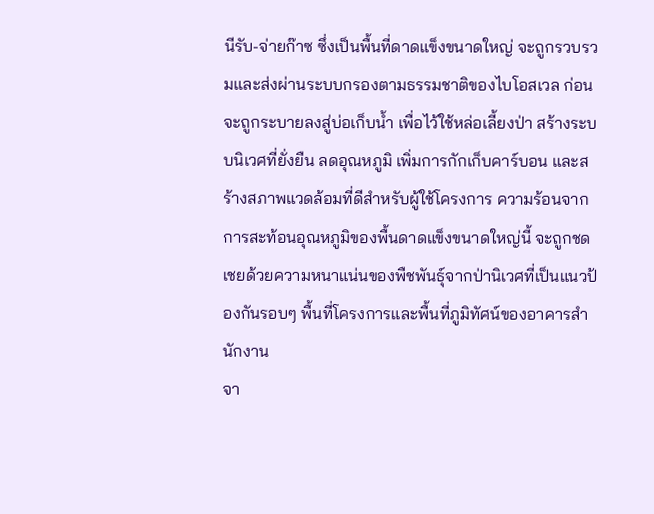นีรับ-จ่ายก๊าซ ซึ่งเป็นพื้นที่ดาดแข็งขนาดใหญ่ จะถูกรวบรวมและส่งผ่านระบบกรองตามธรรมชาติของไบโอสเวล ก่อนจะถูกระบายลงสู่บ่อเก็บน้ำ เพื่อไว้ใช้หล่อเลี้ยงป่า สร้างระบบนิเวศที่ยั่งยืน ลดอุณหภูมิ เพิ่มการกักเก็บคาร์บอน และสร้างสภาพแวดล้อมที่ดีสำหรับผู้ใช้โครงการ ความร้อนจากการสะท้อนอุณหภูมิของพื้นดาดแข็งขนาดใหญ่นี้ จะถูกชดเชยด้วยความหนาแน่นของพืชพันธุ์จากป่านิเวศที่เป็นแนวป้องกันรอบๆ พื้นที่โครงการและพื้นที่ภูมิทัศน์ของอาคารสำนักงาน
จา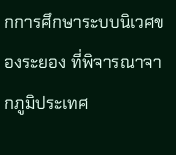กการศึกษาระบบนิเวศของระยอง ที่พิจารณาจากภูมิประเทศ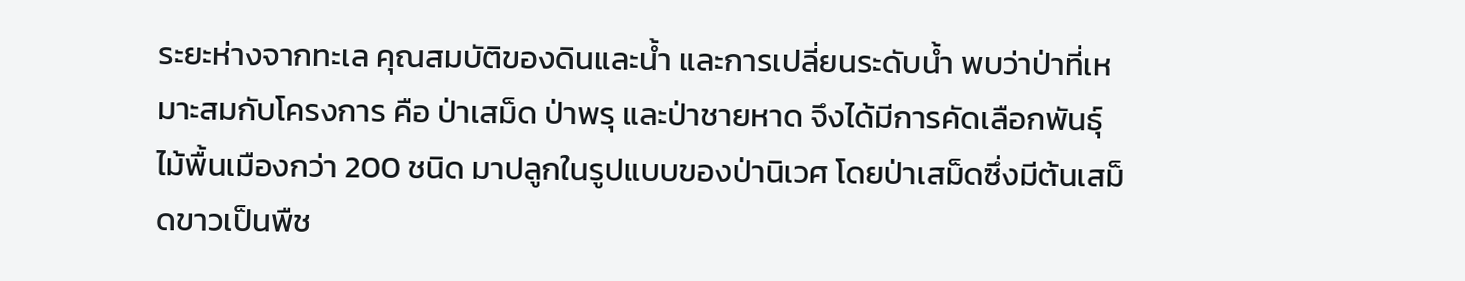ระยะห่างจากทะเล คุณสมบัติของดินและน้ำ และการเปลี่ยนระดับน้ำ พบว่าป่าที่เหมาะสมกับโครงการ คือ ป่าเสม็ด ป่าพรุ และป่าชายหาด จึงได้มีการคัดเลือกพันธุ์ไม้พื้นเมืองกว่า 200 ชนิด มาปลูกในรูปแบบของป่านิเวศ โดยป่าเสม็ดซึ่งมีต้นเสม็ดขาวเป็นพืช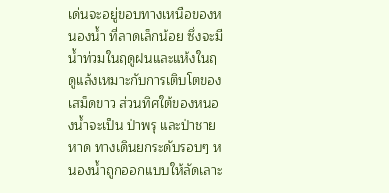เด่นจะอยู่ขอบทางเหนือของหนองน้ำ ที่ลาดเล็กน้อย ซึ่งจะมีน้ำท่วมในฤดูฝนและแห้งในฤดูแล้งเหมาะกับการเติบโตของเสม็ดขาว ส่วนทิศใต้ของหนองน้ำจะเป็น ป่าพรุ และป่าชายหาด ทางเดินยกระดับรอบๆ หนองน้ำถูกออกแบบให้ลัดเลาะ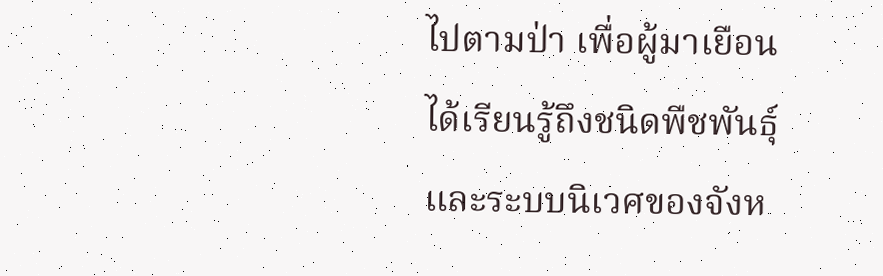ไปตามป่า เพื่อผู้มาเยือนได้เรียนรู้ถึงชนิดพืชพันธุ์และระบบนิเวศของจังห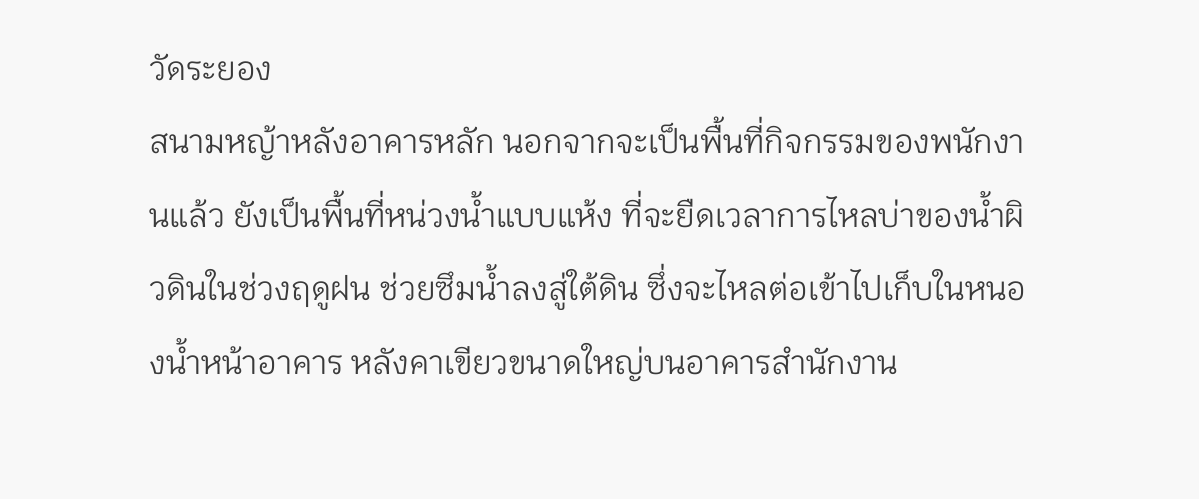วัดระยอง
สนามหญ้าหลังอาคารหลัก นอกจากจะเป็นพื้นที่กิจกรรมของพนักงานแล้ว ยังเป็นพื้นที่หน่วงน้ำแบบแห้ง ที่จะยืดเวลาการไหลบ่าของน้ำผิวดินในช่วงฤดูฝน ช่วยซึมน้ำลงสู่ใต้ดิน ซึ่งจะไหลต่อเข้าไปเก็บในหนองน้ำหน้าอาคาร หลังคาเขียวขนาดใหญ่บนอาคารสำนักงาน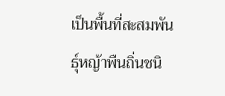เป็นพื้นที่สะสมพันธุ์หญ้าพืนถิ่นชนิ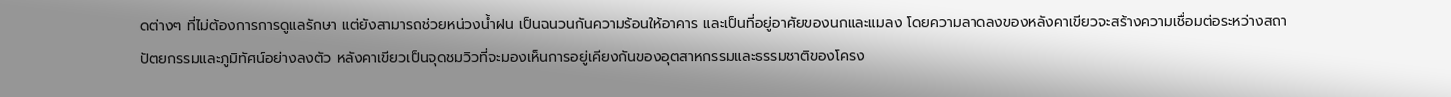ดต่างๆ ที่ไม่ต้องการการดูแลรักษา แต่ยังสามารถช่วยหน่วงน้ำฝน เป็นฉนวนกันความร้อนให้อาคาร และเป็นที่อยู่อาศัยของนกและแมลง โดยความลาดลงของหลังคาเขียวจะสร้างความเชื่อมต่อระหว่างสถาปัตยกรรมและภูมิทัศน์อย่างลงตัว หลังคาเขียวเป็นจุดชมวิวที่จะมองเห็นการอยู่เคียงกันของอุตสาหกรรมและธรรมชาติของโครง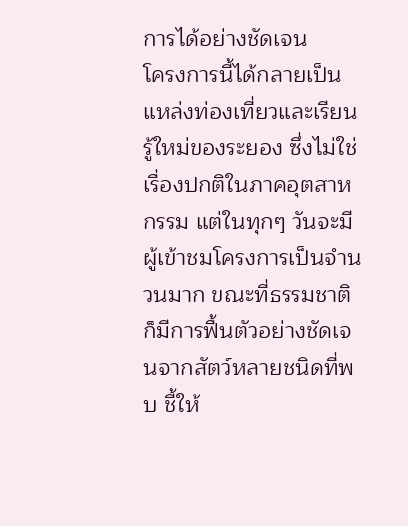การได้อย่างชัดเจน
โครงการนี้ได้กลายเป็นแหล่งท่องเที่ยวและเรียนรู้ใหม่ของระยอง ซึ่งไม่ใช่เรื่องปกติในภาคอุตสาหกรรม แต่ในทุกๆ วันจะมีผู้เข้าชมโครงการเป็นจำนวนมาก ขณะที่ธรรมชาติก็มีการฟื้นตัวอย่างชัดเจนจากสัตว์หลายชนิดที่พบ ชี้ให้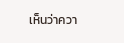เห็นว่าควา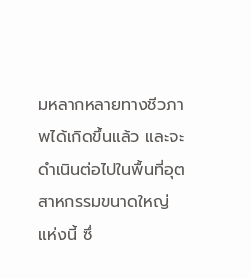มหลากหลายทางชีวภาพได้เกิดขึ้นแล้ว และจะดำเนินต่อไปในพื้นที่อุตสาหกรรมขนาดใหญ่แห่งนี้ ซึ่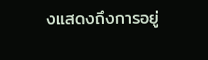งแสดงถึงการอยู่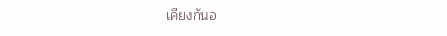เคียงกันอ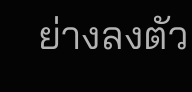ย่างลงตัว